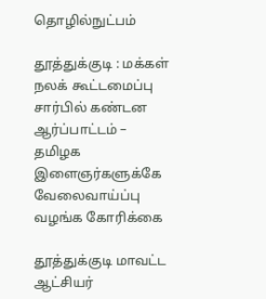தொழில்நுட்பம்

தூத்துக்குடி : மக்கள் நலக் கூட்டமைப்பு சார்பில் கண்டன ஆர்ப்பாட்டம் – தமிழக இளைஞர்களுக்கே வேலைவாய்ப்பு வழங்க கோரிக்கை

தூத்துக்குடி மாவட்ட ஆட்சியர்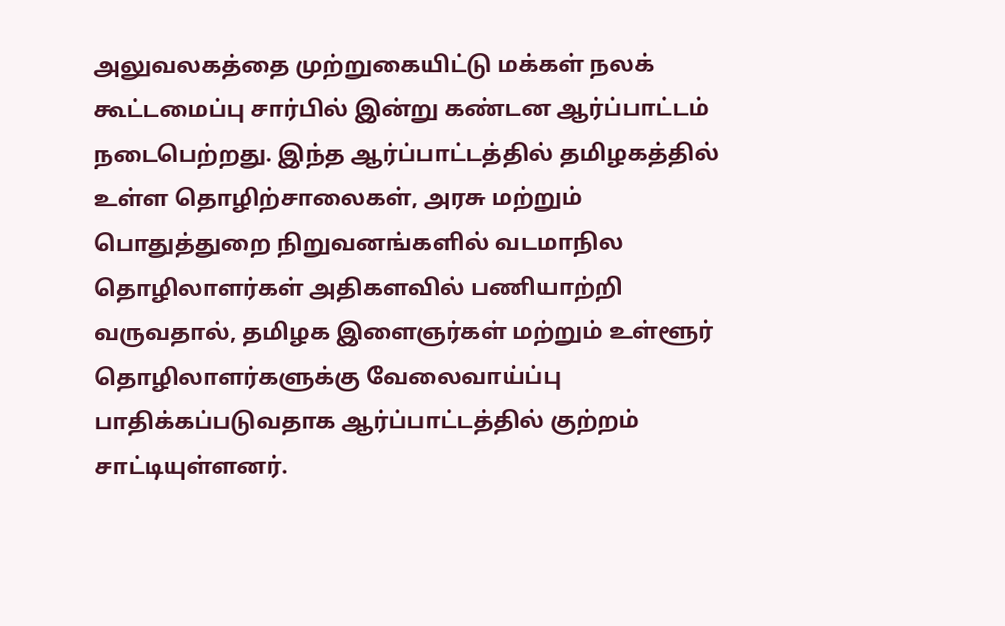அலுவலகத்தை முற்றுகையிட்டு மக்கள் நலக் கூட்டமைப்பு சார்பில் இன்று கண்டன ஆர்ப்பாட்டம் நடைபெற்றது. இந்த ஆர்ப்பாட்டத்தில் தமிழகத்தில் உள்ள தொழிற்சாலைகள், அரசு மற்றும் பொதுத்துறை நிறுவனங்களில் வடமாநில தொழிலாளர்கள் அதிகளவில் பணியாற்றி வருவதால், தமிழக இளைஞர்கள் மற்றும் உள்ளூர் தொழிலாளர்களுக்கு வேலைவாய்ப்பு பாதிக்கப்படுவதாக ஆர்ப்பாட்டத்தில் குற்றம் சாட்டியுள்ளனர்.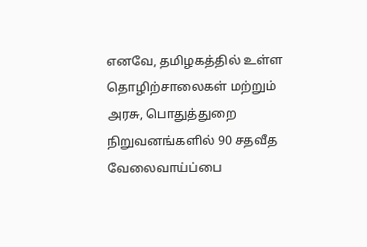எனவே, தமிழகத்தில் உள்ள தொழிற்சாலைகள் மற்றும் அரசு, பொதுத்துறை நிறுவனங்களில் 90 சதவீத வேலைவாய்ப்பை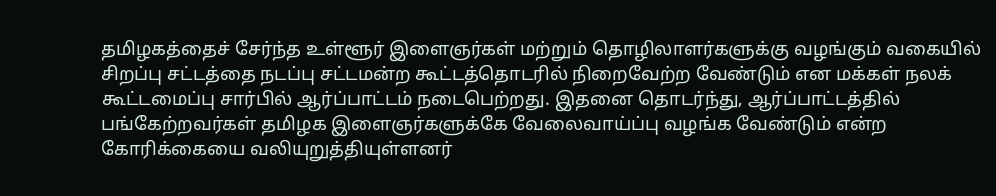தமிழகத்தைச் சேர்ந்த உள்ளூர் இளைஞர்கள் மற்றும் தொழிலாளர்களுக்கு வழங்கும் வகையில் சிறப்பு சட்டத்தை நடப்பு சட்டமன்ற கூட்டத்தொடரில் நிறைவேற்ற வேண்டும் என மக்கள் நலக் கூட்டமைப்பு சார்பில் ஆர்ப்பாட்டம் நடைபெற்றது. இதனை தொடர்ந்து, ஆர்ப்பாட்டத்தில் பங்கேற்றவர்கள் தமிழக இளைஞர்களுக்கே வேலைவாய்ப்பு வழங்க வேண்டும் என்ற கோரிக்கையை வலியுறுத்தியுள்ளனர்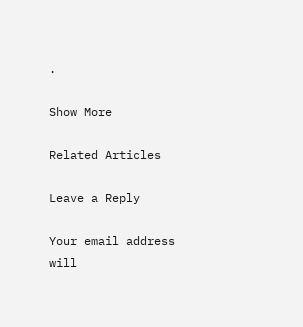.

Show More

Related Articles

Leave a Reply

Your email address will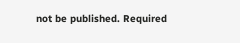not be published. Required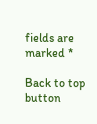fields are marked *

Back to top button